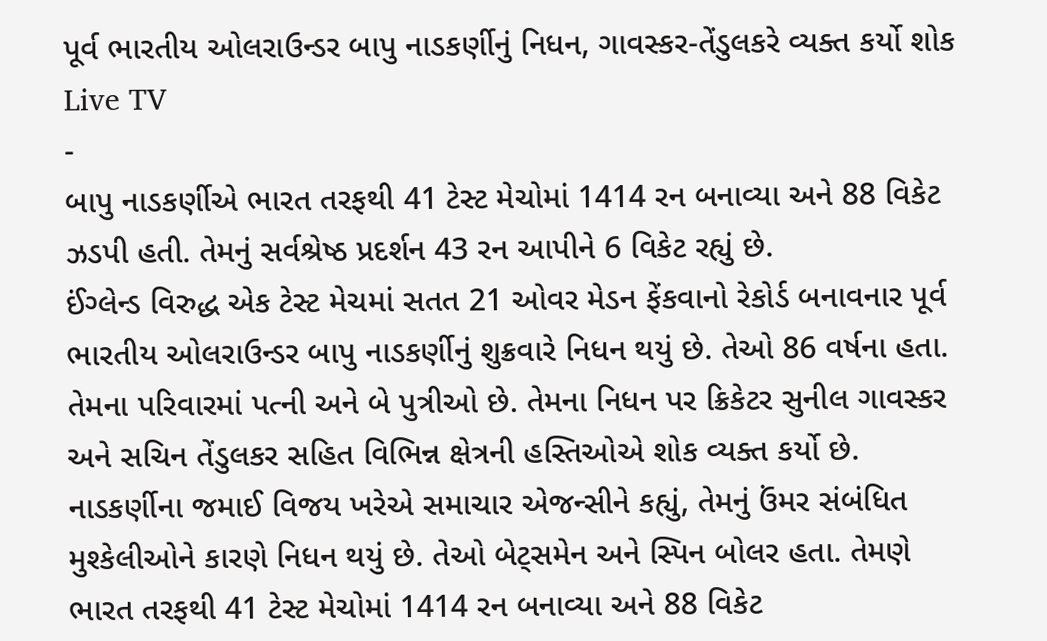પૂર્વ ભારતીય ઓલરાઉન્ડર બાપુ નાડકર્ણીનું નિધન, ગાવસ્કર-તેંડુલકરે વ્યક્ત કર્યો શોક
Live TV
-
બાપુ નાડકર્ણીએ ભારત તરફથી 41 ટેસ્ટ મેચોમાં 1414 રન બનાવ્યા અને 88 વિકેટ ઝડપી હતી. તેમનું સર્વશ્રેષ્ઠ પ્રદર્શન 43 રન આપીને 6 વિકેટ રહ્યું છે.
ઈંગ્લેન્ડ વિરુદ્ધ એક ટેસ્ટ મેચમાં સતત 21 ઓવર મેડન ફેંકવાનો રેકોર્ડ બનાવનાર પૂર્વ ભારતીય ઓલરાઉન્ડર બાપુ નાડકર્ણીનું શુક્રવારે નિધન થયું છે. તેઓ 86 વર્ષના હતા. તેમના પરિવારમાં પત્ની અને બે પુત્રીઓ છે. તેમના નિધન પર ક્રિકેટર સુનીલ ગાવસ્કર અને સચિન તેંડુલકર સહિત વિભિન્ન ક્ષેત્રની હસ્તિઓએ શોક વ્યક્ત કર્યો છે.
નાડકર્ણીના જમાઈ વિજય ખરેએ સમાચાર એજન્સીને કહ્યું, તેમનું ઉંમર સંબંધિત મુશ્કેલીઓને કારણે નિધન થયું છે. તેઓ બેટ્સમેન અને સ્પિન બોલર હતા. તેમણે ભારત તરફથી 41 ટેસ્ટ મેચોમાં 1414 રન બનાવ્યા અને 88 વિકેટ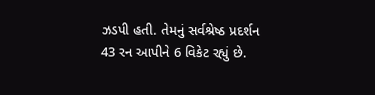ઝડપી હતી. તેમનું સર્વશ્રેષ્ઠ પ્રદર્શન 43 રન આપીને 6 વિકેટ રહ્યું છે.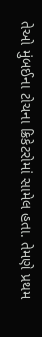તેઓ મુંબઈના ટોચના ક્રિકેટરોમાં સામેલ હતા. તેમણે પ્રથમ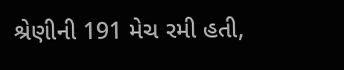શ્રેણીની 191 મેચ રમી હતી,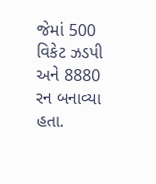જેમાં 500 વિકેટ ઝડપી અને 8880 રન બનાવ્યા હતા.